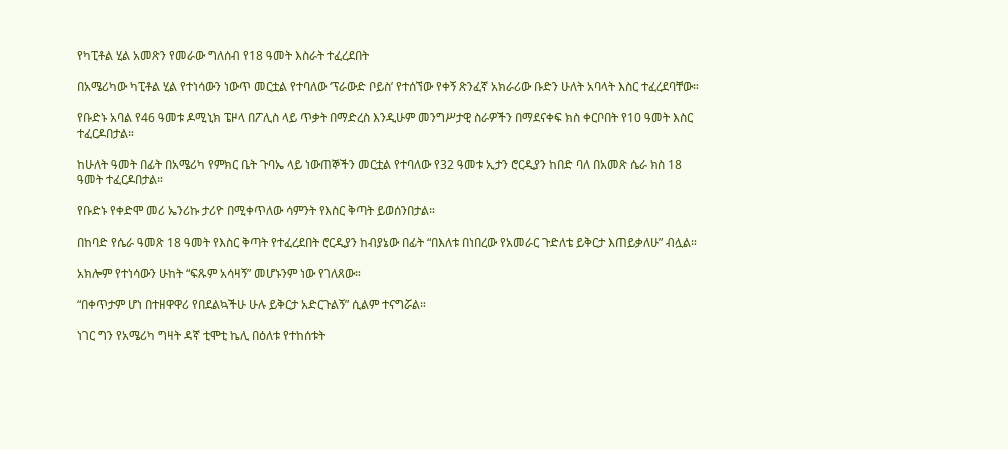የካፒቶል ሂል አመጽን የመራው ግለሰብ የ18 ዓመት እስራት ተፈረደበት

በአሜሪካው ካፒቶል ሂል የተነሳውን ነውጥ መርቷል የተባለው ‘ፕራውድ ቦይስ’ የተሰኘው የቀኝ ጽንፈኛ አክራሪው ቡድን ሁለት አባላት እስር ተፈረደባቸው።

የቡድኑ አባል የ46 ዓመቱ ዶሚኒክ ፔዞላ በፖሊስ ላይ ጥቃት በማድረስ እንዲሁም መንግሥታዊ ስራዎችን በማደናቀፍ ክስ ቀርቦበት የ10 ዓመት እስር ተፈርዶበታል።

ከሁለት ዓመት በፊት በአሜሪካ የምክር ቤት ጉባኤ ላይ ነውጠኞችን መርቷል የተባለው የ32 ዓመቱ ኢታን ሮርዲያን ከበድ ባለ በአመጽ ሴራ ክስ 18 ዓመት ተፈርዶበታል።

የቡድኑ የቀድሞ መሪ ኤንሪኩ ታሪዮ በሚቀጥለው ሳምንት የእስር ቅጣት ይወሰንበታል።

በከባድ የሴራ ዓመጽ 18 ዓመት የእስር ቅጣት የተፈረደበት ሮርዲያን ከብያኔው በፊት “በእለቱ በነበረው የአመራር ጉድለቴ ይቅርታ እጠይቃለሁ” ብሏል።

አክሎም የተነሳውን ሁከት “ፍጹም አሳዛኝ” መሆኑንም ነው የገለጸው።

“በቀጥታም ሆነ በተዘዋዋሪ የበደልኳችሁ ሁሉ ይቅርታ አድርጉልኝ” ሲልም ተናግሯል።

ነገር ግን የአሜሪካ ግዛት ዳኛ ቲሞቲ ኬሊ በዕለቱ የተከሰቱት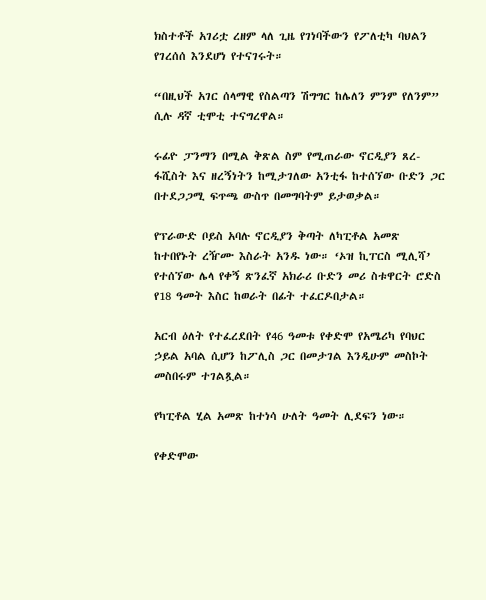ክስተቶች አገሪቷ ረዘም ላለ ጊዜ የገነባችውን የፖለቲካ ባህልን የገረሰሰ እንደሆነ የተናገሩት።

“በዚህች አገር ሰላማዊ የስልጣን ሽግግር ከሌለን ምንም የለንም” ሲሉ ዳኛ ቲሞቲ ተናግረዋል።

ሩፊዮ ፓንማን በሚል ቅጽል ስም የሚጠራው ኖርዲያን ጸረ-ፋሺስት እና ዘረኝነትን ከሚታገለው አንቲፋ ከተሰኘው ቡድን ጋር በተደጋጋሚ ፍጥጫ ውስጥ በመግባትም ይታወቃል።

የፕራውድ ቦይስ አባሉ ኖርዲያን ቅጣት ለካፒቶል አመጽ ከተበየኑት ረዥሙ እስራት አንዱ ነው። ‘ኦዝ ኪፐርስ ሚሊሻ’ የተሰኘው ሌላ የቀኝ ጽንፈኛ አክራሪ ቡድን መሪ ስቱዋርት ሮድስ የ18 ዓመት እስር ከወራት በፊት ተፈርዶበታል።

አርብ ዕለት የተፈረደበት የ46 ዓመቱ የቀድሞ የአሜሪካ የባህር ኃይል አባል ሲሆን ከፖሊስ ጋር በመታገል እንዲሁም መስኮት መስበሩም ተገልጿል።

የካፒቶል ሂል አመጽ ከተነሳ ሁለት ዓመት ሊደፍን ነው።

የቀድሞው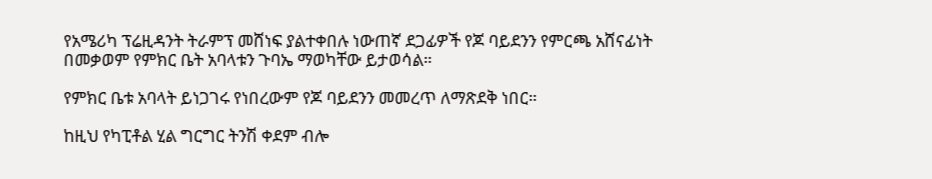የአሜሪካ ፕሬዚዳንት ትራምፕ መሸነፍ ያልተቀበሉ ነውጠኛ ደጋፊዎች የጆ ባይደንን የምርጫ አሸናፊነት በመቃወም የምክር ቤት አባላቱን ጉባኤ ማወካቸው ይታወሳል።

የምክር ቤቱ አባላት ይነጋገሩ የነበረውም የጆ ባይደንን መመረጥ ለማጽደቅ ነበር።

ከዚህ የካፒቶል ሂል ግርግር ትንሽ ቀደም ብሎ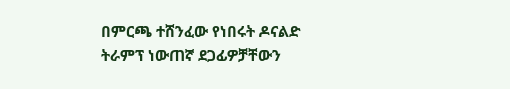በምርጫ ተሸንፈው የነበሩት ዶናልድ ትራምፕ ነውጠኛ ደጋፊዎቻቸውን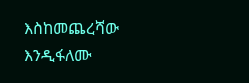እስከመጨረሻው እንዲፋለሙ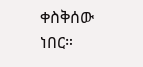ቀስቅሰው ነበር።